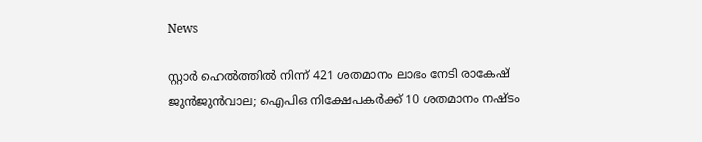News

സ്റ്റാര്‍ ഹെല്‍ത്തില്‍ നിന്ന് 421 ശതമാനം ലാഭം നേടി രാകേഷ് ജുന്‍ജുന്‍വാല; ഐപിഒ നിക്ഷേപകര്‍ക്ക് 10 ശതമാനം നഷ്ടം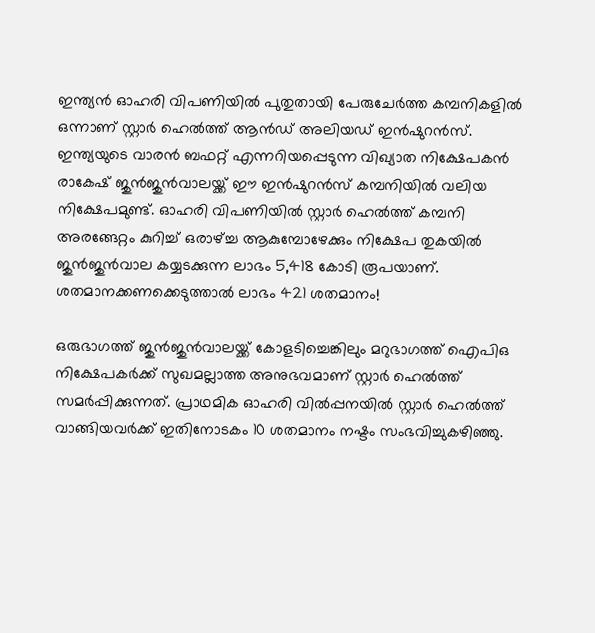ഇന്ത്യന്‍ ഓഹരി വിപണിയില്‍ പുതുതായി പേരുചേര്‍ത്ത കമ്പനികളില്‍ ഒന്നാണ് സ്റ്റാര്‍ ഹെല്‍ത്ത് ആന്‍ഡ് അലിയഡ് ഇന്‍ഷുറന്‍സ്. ഇന്ത്യയുടെ വാരന്‍ ബഫറ്റ് എന്നറിയപ്പെടുന്ന വിഖ്യാത നിക്ഷേപകന്‍ രാകേഷ് ജുന്‍ജുന്‍വാലയ്ക്ക് ഈ ഇന്‍ഷുറന്‍സ് കമ്പനിയില്‍ വലിയ നിക്ഷേപമുണ്ട്. ഓഹരി വിപണിയില്‍ സ്റ്റാര്‍ ഹെല്‍ത്ത് കമ്പനി അരങ്ങേറ്റം കുറിച്ച് ഒരാഴ്ച്ച ആകുമ്പോഴേക്കും നിക്ഷേപ തുകയില്‍ ജുന്‍ജുന്‍വാല കയ്യടക്കുന്ന ലാഭം 5,418 കോടി രൂപയാണ്. ശതമാനക്കണക്കെടുത്താല്‍ ലാഭം 421 ശതമാനം!

ഒരുഭാഗത്ത് ജുന്‍ജുന്‍വാലയ്ക്ക് കോളടിച്ചെങ്കിലും മറുഭാഗത്ത് ഐപിഒ നിക്ഷേപകര്‍ക്ക് സുഖമല്ലാത്ത അനുഭവമാണ് സ്റ്റാര്‍ ഹെല്‍ത്ത് സമര്‍പ്പിക്കുന്നത്. പ്രാഥമിക ഓഹരി വില്‍പ്പനയില്‍ സ്റ്റാര്‍ ഹെല്‍ത്ത് വാങ്ങിയവര്‍ക്ക് ഇതിനോടകം 10 ശതമാനം നഷ്ടം സംഭവിച്ചുകഴിഞ്ഞു.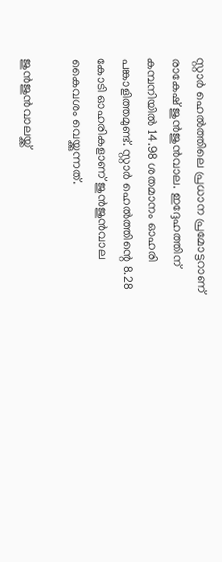സ്റ്റാര്‍ ഹെല്‍ത്തിലെ പ്രധാന പ്രമോട്ടറാണ് രാകേഷ് ജുന്‍ജുന്‍വാല. ഇദ്ദേഹത്തിന് കമ്പനിയില്‍ 14.98 ശതമാനം ഓഹരി പങ്കാളിത്തമുണ്ട്. സ്റ്റാര്‍ ഹെല്‍ത്തിന്റെ 8.28 കോടി ഓഹരികളാണ് ജുന്‍ജുന്‍വാല കൈവശം വെയ്ക്കുന്നത്.

ജുന്‍ജുന്‍വാലയ്ക്ക്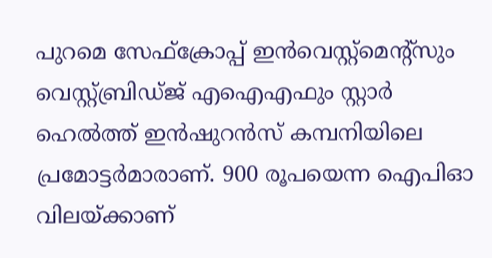പുറമെ സേഫ്ക്രോപ്പ് ഇന്‍വെസ്റ്റ്മെന്റ്സും വെസ്റ്റ്ബ്രിഡ്ജ് എഐഎഫും സ്റ്റാര്‍ ഹെല്‍ത്ത് ഇന്‍ഷുറന്‍സ് കമ്പനിയിലെ പ്രമോട്ടര്‍മാരാണ്. 900 രൂപയെന്ന ഐപിഓ വിലയ്ക്കാണ്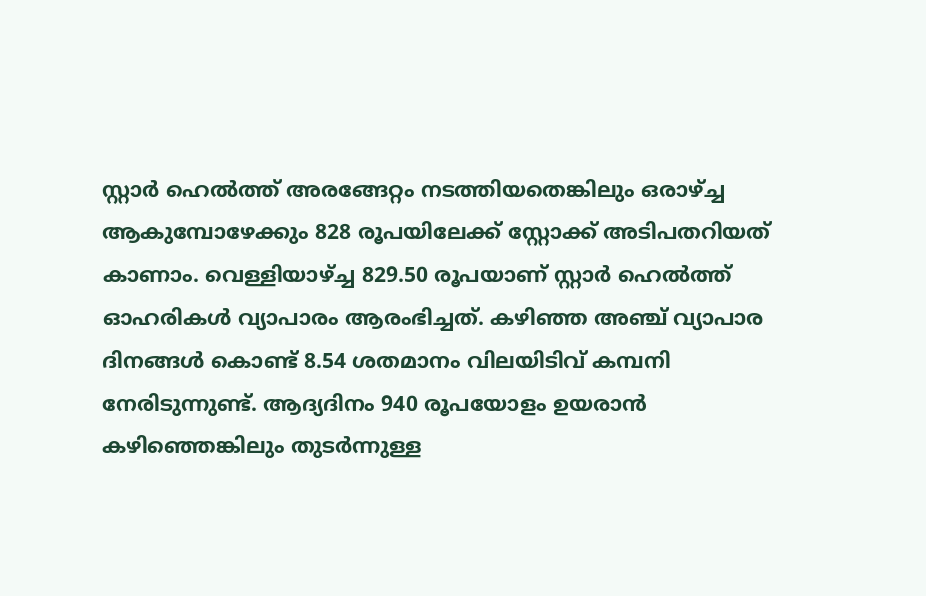സ്റ്റാര്‍ ഹെല്‍ത്ത് അരങ്ങേറ്റം നടത്തിയതെങ്കിലും ഒരാഴ്ച്ച ആകുമ്പോഴേക്കും 828 രൂപയിലേക്ക് സ്റ്റോക്ക് അടിപതറിയത് കാണാം. വെള്ളിയാഴ്ച്ച 829.50 രൂപയാണ് സ്റ്റാര്‍ ഹെല്‍ത്ത് ഓഹരികള്‍ വ്യാപാരം ആരംഭിച്ചത്. കഴിഞ്ഞ അഞ്ച് വ്യാപാര ദിനങ്ങള്‍ കൊണ്ട് 8.54 ശതമാനം വിലയിടിവ് കമ്പനി നേരിടുന്നുണ്ട്. ആദ്യദിനം 940 രൂപയോളം ഉയരാന്‍ കഴിഞ്ഞെങ്കിലും തുടര്‍ന്നുള്ള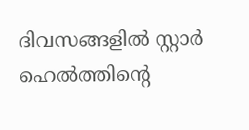ദിവസങ്ങളില്‍ സ്റ്റാര്‍ ഹെല്‍ത്തിന്റെ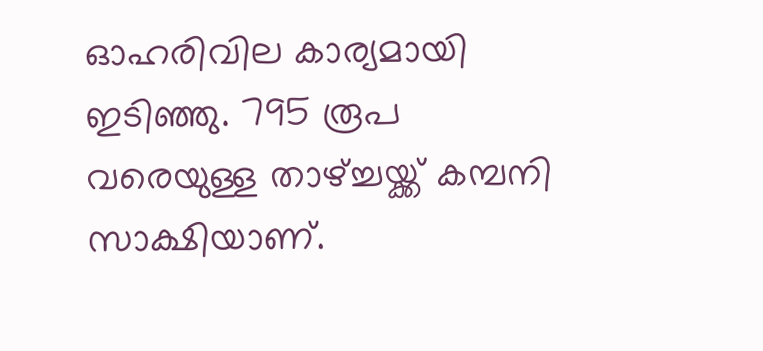ഓഹരിവില കാര്യമായി ഇടിഞ്ഞു. 795 രൂപ വരെയുള്ള താഴ്ച്ചയ്ക്ക് കമ്പനി സാക്ഷിയാണ്.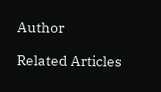Author

Related Articles